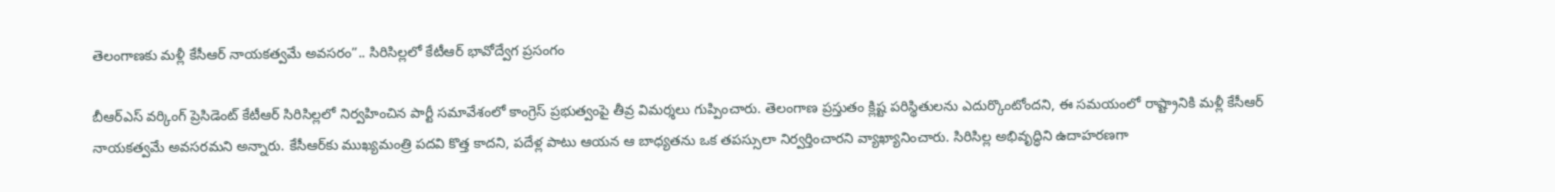తెలంగాణకు మళ్లీ కేసీఆర్ నాయకత్వమే అవసరం”.. సిరిసిల్లలో కేటీఆర్ భావోద్వేగ ప్రసంగం

బీఆర్ఎస్ వర్కింగ్ ప్రెసిడెంట్ కేటీఆర్ సిరిసిల్లలో నిర్వహించిన పార్టీ సమావేశంలో కాంగ్రెస్ ప్రభుత్వంపై తీవ్ర విమర్శలు గుప్పించారు. తెలంగాణ ప్రస్తుతం క్లిష్ట పరిస్థితులను ఎదుర్కొంటోందని, ఈ సమయంలో రాష్ట్రానికి మళ్లీ కేసీఆర్ నాయకత్వమే అవసరమని అన్నారు. కేసీఆర్‌కు ముఖ్యమంత్రి పదవి కొత్త కాదని, పదేళ్ల పాటు ఆయన ఆ బాధ్యతను ఒక తపస్సులా నిర్వర్తించారని వ్యాఖ్యానించారు. సిరిసిల్ల అభివృద్ధిని ఉదాహరణగా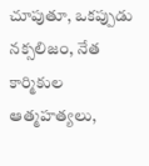చూపుతూ, ఒకప్పుడు నక్సలిజం, నేత కార్మికుల ఆత్మహత్యలు,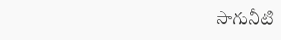సాగునీటి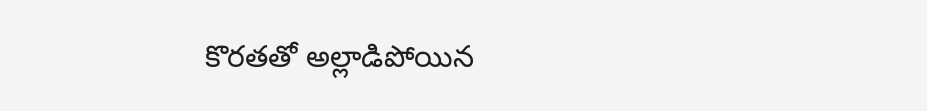కొరతతో అల్లాడిపోయిన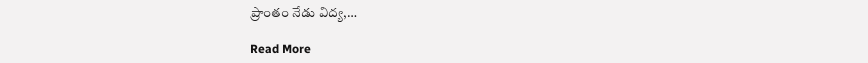ప్రాంతం నేడు విద్య,…

Read More